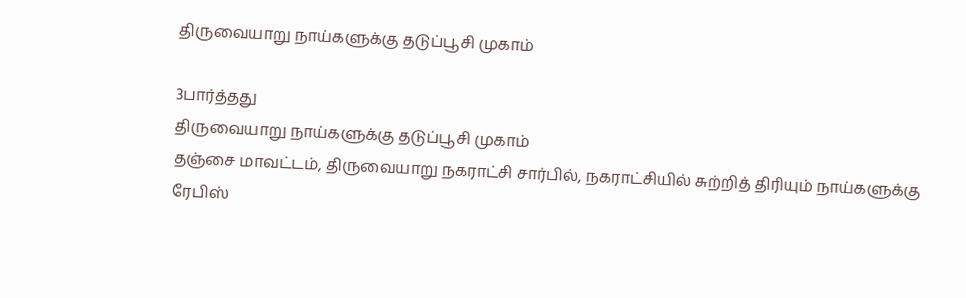திருவையாறு நாய்களுக்கு தடுப்பூசி முகாம்

3பார்த்தது
திருவையாறு நாய்களுக்கு தடுப்பூசி முகாம்
தஞ்சை மாவட்டம், திருவையாறு நகராட்சி சார்பில், நகராட்சியில் சுற்றித் திரியும் நாய்களுக்கு ரேபிஸ்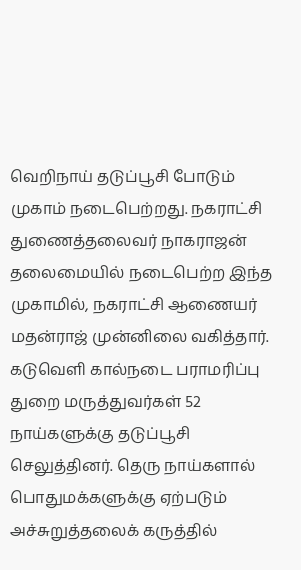வெறிநாய் தடுப்பூசி போடும் முகாம் நடைபெற்றது. நகராட்சி துணைத்தலைவர் நாகராஜன் தலைமையில் நடைபெற்ற இந்த முகாமில், நகராட்சி ஆணையர் மதன்ராஜ் முன்னிலை வகித்தார். கடுவெளி கால்நடை பராமரிப்பு துறை மருத்துவர்கள் 52 நாய்களுக்கு தடுப்பூசி செலுத்தினர். தெரு நாய்களால் பொதுமக்களுக்கு ஏற்படும் அச்சுறுத்தலைக் கருத்தில்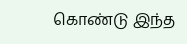கொண்டு இந்த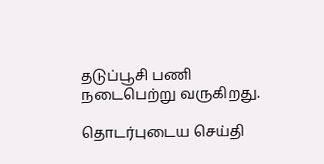தடுப்பூசி பணி நடைபெற்று வருகிறது.

தொடர்புடைய செய்தி